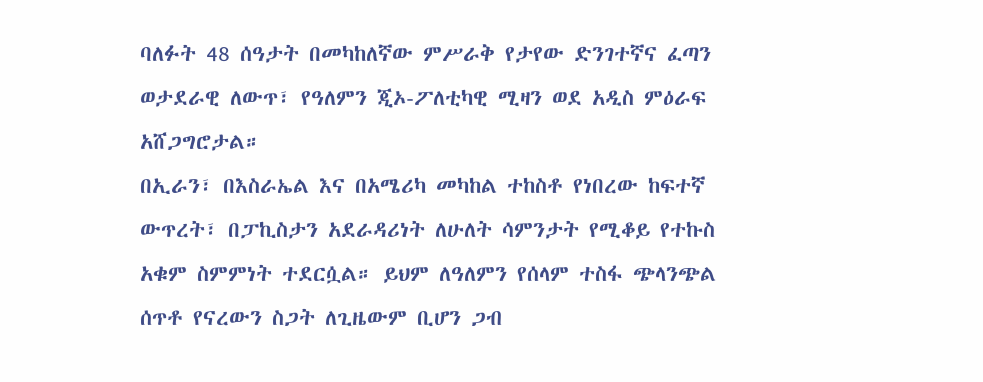ባለፉት 48 ሰዓታት በመካከለኛው ምሥራቅ የታየው ድንገተኛና ፈጣን ወታደራዊ ለውጥ፣ የዓለምን ጂኦ-ፖለቲካዊ ሚዛን ወደ አዲስ ምዕራፍ አሸጋግሮታል።
በኢራን፣ በእስራኤል እና በአሜሪካ መካከል ተከስቶ የነበረው ከፍተኛ ውጥረት፣ በፓኪስታን አደራዳሪነት ለሁለት ሳምንታት የሚቆይ የተኩስ አቁም ስምምነት ተደርሷል። ይህም ለዓለምን የሰላም ተስፋ ጭላንጭል ሰጥቶ የናረውን ስጋት ለጊዜውም ቢሆን ጋብ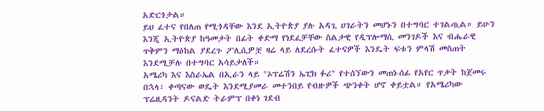አድርጎታል።
ይህ ፈተና የበለጠ የሚጎዳቸው እንደ ኢትዮጵያ ያሉ አዳጊ ሀገራትን መሆኑን በተግባር ተገልጧል። ይሁን እንጂ ኢትዮጵያ ከዓመታት በፊት ቀድማ የነደፈቻቸው ስልታዊ የዲፕሎማሲ መንገዶች እና ብሔራዊ ጥቅምን ማዕከል ያደረጉ ፖሊሲዎቿ ዛሬ ላይ ለደረሱት ፈተናዎች እንዴት ፍቱን ምላሽ መስጠት እንደሚቻሉ በተግባር አሳይታለች።
አሜሪካ እና እስራኤል በኢራን ላይ "ኦፕሬሽን ኤፒክ ፉሪ" የተሰኘውን መጠነ-ሰፊ የአየር ጥቃት ከጀመሩ በኋላ፣ ቀጣናው ወዴት እንደሚያመራ መተንበይ የብዙዎች ጭንቀት ሆኖ ቀይቷል። የአሜሪካው ፕሬዚዳንት ዶናልድ ትራምፕ በቀነ ገደብ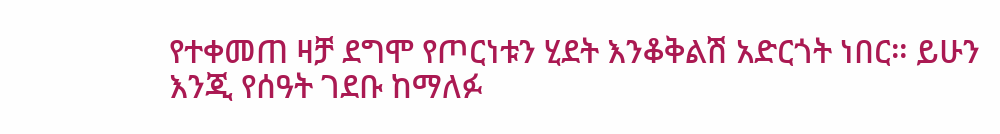የተቀመጠ ዛቻ ደግሞ የጦርነቱን ሂደት እንቆቅልሽ አድርጎት ነበር። ይሁን እንጂ የሰዓት ገደቡ ከማለፉ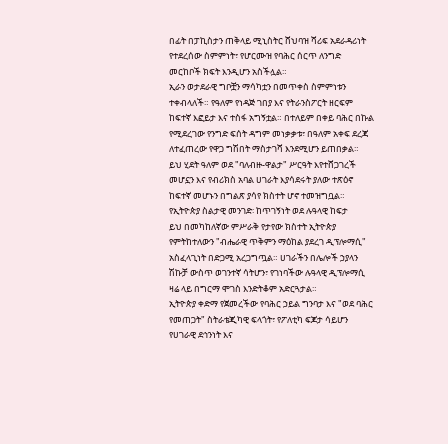በፊት በፓኪስታን ጠቅላይ ሚኒስትር ሸህባዝ ሻሪፍ አደራዳሪነት የተደረሰው ስምምነት፣ የሆርሙዝ የባሕር ሰርጥ ለንግድ መርከቦች ክፍት እንዲሆን አስችሏል።
ኢራን ወታደራዊ ግቦቿን ማሳካቷን በመጥቀስ ስምምነቱን ተቀብላለች። የዓለም የነዳጅ ገበያ እና የትራንስፖርት ዘርፍም ከፍተኛ እፎይታ እና ተስፋ አግኝቷል። በተለይም በቀይ ባሕር በኩል የሚደረገው የንግድ ፍሰት ዳግም መነቃቃቱ፣ በዓለም አቀፍ ደረጃ ለተፈጠረው የዋጋ ግሽበት ማስታገሻ እንደሚሆን ይጠበቃል።
ይህ ሂደት ዓለም ወደ "ባለብዙ-ዋልታ" ሥርዓት እየተሸጋገረች መሆኗን እና የብሪክስ አባል ሀገራት እያሳደሩት ያለው ተጽዕኖ ከፍተኛ መሆኑን በግልጽ ያሳየ ክስተት ሆኖ ተመዝግቧል።
የኢትዮጵያ ስልታዊ መንገድ፡ ከጥገኝነት ወደ ሉዓላዊ ከፍታ
ይህ በመካከለኛው ምሥራቅ የታየው ክስተት ኢትዮጵያ የምትከተለውን "ብሔራዊ ጥቅምን ማዕከል ያደረገ ዲፕሎማሲ" አስፈላጊነት በድጋሚ አረጋግጧል። ሀገራችን በሌሎች ኃያላን ሽኩቻ ውስጥ ወገንተኛ ሳትሆን፣ የገነባችው ሉዓላዊ ዲፕሎማሲ ዛሬ ላይ በግርማ ሞገስ እንድትቆም አድርጓታል።
ኢትዮጵያ ቀድማ የጀመረችው የባሕር ኃይል ግንባታ እና "ወደ ባሕር የመጠጋት" ስትራቴጂካዊ ፍላጎት፣ የፖለቲካ ፍጆታ ሳይሆን የሀገራዊ ደኅንነት እና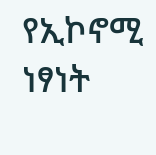የኢኮኖሚ ነፃነት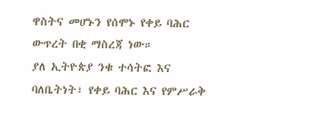ዋስትና መሆኑን የሰሞኑ የቀይ ባሕር ውጥረት በቂ ማስረጃ ነው።
ያለ ኢትዮጵያ ንቁ ተሳትፎ እና ባለቤትነት፣ የቀይ ባሕር እና የምሥራቅ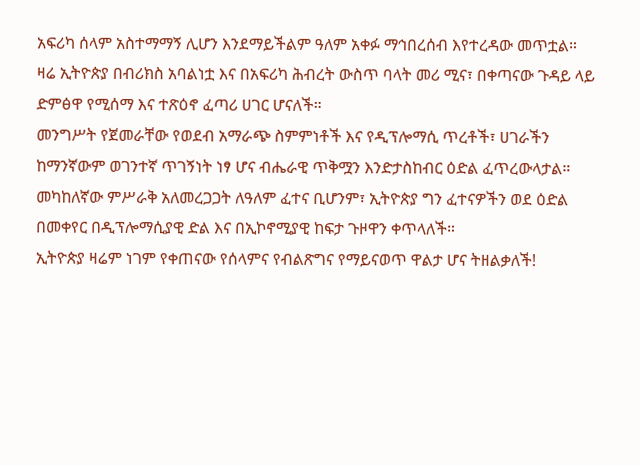አፍሪካ ሰላም አስተማማኝ ሊሆን እንደማይችልም ዓለም አቀፉ ማኅበረሰብ እየተረዳው መጥቷል።
ዛሬ ኢትዮጵያ በብሪክስ አባልነቷ እና በአፍሪካ ሕብረት ውስጥ ባላት መሪ ሚና፣ በቀጣናው ጉዳይ ላይ ድምፅዋ የሚሰማ እና ተጽዕኖ ፈጣሪ ሀገር ሆናለች።
መንግሥት የጀመራቸው የወደብ አማራጭ ስምምነቶች እና የዲፕሎማሲ ጥረቶች፣ ሀገራችን ከማንኛውም ወገንተኛ ጥገኝነት ነፃ ሆና ብሔራዊ ጥቅሟን እንድታስከብር ዕድል ፈጥረውላታል።
መካከለኛው ምሥራቅ አለመረጋጋት ለዓለም ፈተና ቢሆንም፣ ኢትዮጵያ ግን ፈተናዎችን ወደ ዕድል በመቀየር በዲፕሎማሲያዊ ድል እና በኢኮኖሚያዊ ከፍታ ጉዞዋን ቀጥላለች።
ኢትዮጵያ ዛሬም ነገም የቀጠናው የሰላምና የብልጽግና የማይናወጥ ዋልታ ሆና ትዘልቃለች!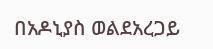በአዶኒያስ ወልደአረጋይ